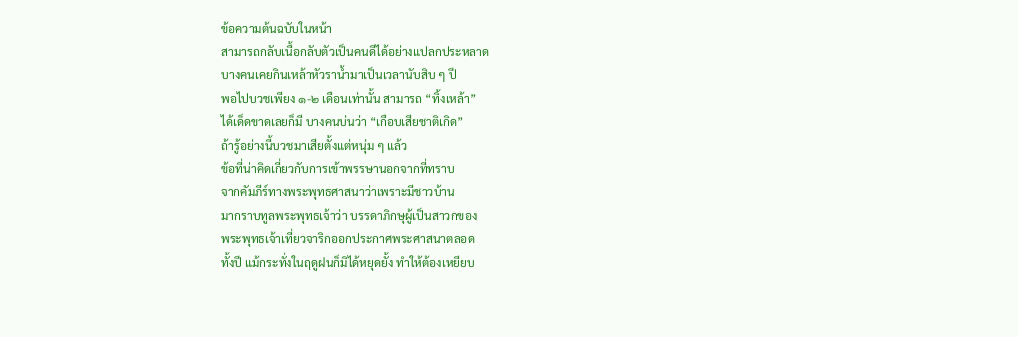ข้อความต้นฉบับในหน้า
สามารถกลับเนื้อกลับตัวเป็นคนดีได้อย่างแปลกประหลาด
บางคนเคยกินเหล้าหัวราน้ำมาเป็นเวลานับสิบ ๆ ปี
พอไปบวชเพียง ๑-๒ เดือนเท่านั้น สามารถ “ทิ้งเหล้า”
ได้เด็ดขาดเลยก็มี บางคนบ่นว่า “เกือบเสียชาติเกิด”
ถ้ารู้อย่างนี้บวชมาเสียตั้งแต่หนุ่ม ๆ แล้ว
ข้อที่น่าคิดเกี่ยวกับการเข้าพรรษานอกจากที่ทราบ
จากคัมภีร์ทางพระพุทธศาสนาว่าเพราะมีชาวบ้าน
มากราบทูลพระพุทธเจ้าว่า บรรดาภิกษุผู้เป็นสาวกของ
พระพุทธเจ้าเที่ยวจาริกออกประกาศพระศาสนาตลอด
ทั้งปี แม้กระทั่งในฤดูฝนก็มิได้หยุดยั้ง ทำให้ต้องเหยียบ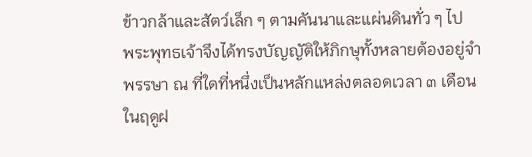ข้าวกล้าและสัตว์เล็ก ๆ ตามคันนาและแผ่นดินทั่ว ๆ ไป
พระพุทธเจ้าจึงได้ทรงบัญญัติให้ภิกษุทั้งหลายต้องอยู่จำ
พรรษา ณ ที่ใดที่หนึ่งเป็นหลักแหล่งตลอดเวลา ๓ เดือน
ในฤดูฝ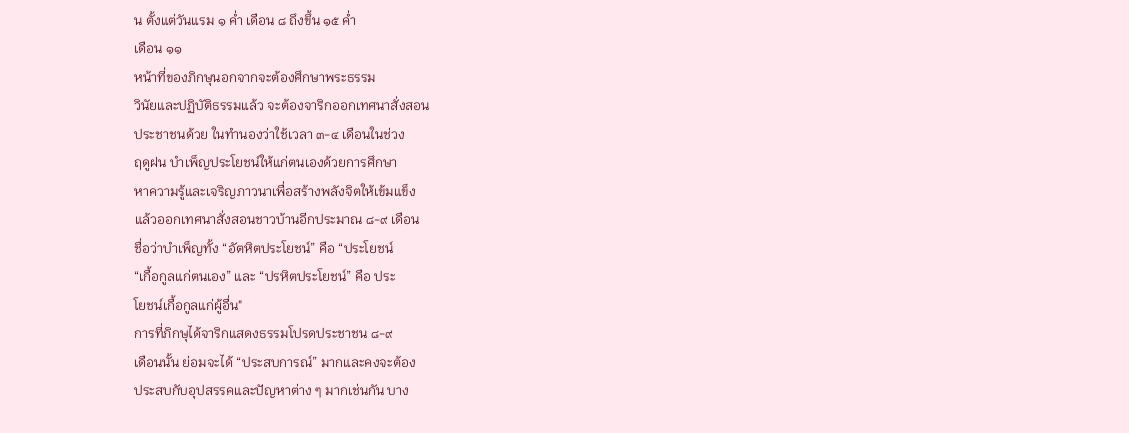น ตั้งแต่วันแรม ๑ ค่ำ เดือน ๘ ถึงขึ้น ๑๕ ค่ำ
เดือน ๑๑
หน้าที่ของภิกษุนอกจากจะต้องศึกษาพระธรรม
วินัยและปฏิบัติธรรมแล้ว จะต้องจาริกออกเทศนาสั่งสอน
ประชาชนด้วย ในทำนองว่าใช้เวลา ๓-๔ เดือนในช่วง
ฤดูฝน บำเพ็ญประโยชน์ให้แก่ตนเองด้วยการศึกษา
หาความรู้และเจริญภาวนาเพื่อสร้างพลังจิตให้เข้มแข็ง
แล้วออกเทศนาสั่งสอนชาวบ้านอีกประมาณ ๘-๙ เดือน
ชื่อว่าบำเพ็ญทั้ง “อัตหิตประโยชน์” คือ “ประโยชน์
“เกื้อกูลแก่ตนเอง” และ “ปรหิตประโยชน์” คือ ประ
โยชน์เกื้อกูลแก่ผู้อื่น"
การที่ภิกษุได้จาริกแสดงธรรมโปรดประชาชน ๘-๙
เดือนนั้น ย่อมจะได้ “ประสบการณ์” มากและคงจะต้อง
ประสบกับอุปสรรคและปัญหาต่าง ๆ มากเช่นกัน บาง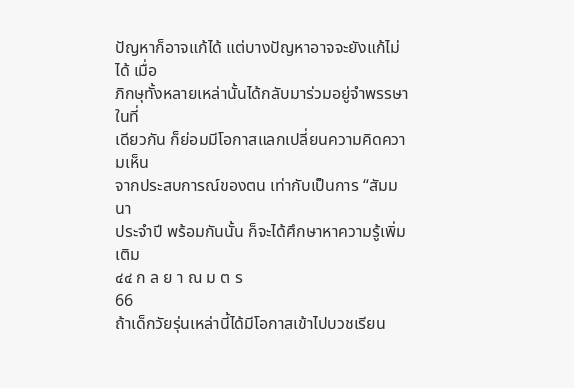ปัญหาก็อาจแก้ได้ แต่บางปัญหาอาจจะยังแก้ไม่ได้ เมื่อ
ภิกษุทั้งหลายเหล่านั้นได้กลับมาร่วมอยู่จำพรรษาในที่
เดียวกัน ก็ย่อมมีโอกาสแลกเปลี่ยนความคิดความเห็น
จากประสบการณ์ของตน เท่ากับเป็นการ “สัมมนา
ประจำปี พร้อมกันนั้น ก็จะได้ศึกษาหาความรู้เพิ่มเติม
๔๔ ก ล ย า ณ ม ต ร
66
ถ้าเด็กวัยรุ่นเหล่านี้ได้มีโอกาสเข้าไปบวชเรียน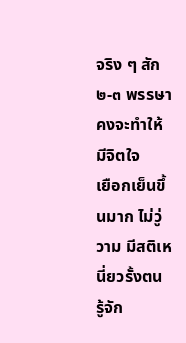จริง ๆ สัก ๒-๓ พรรษา คงจะทำให้มีจิตใจ
เยือกเย็นขึ้นมาก ไม่วู่วาม มีสติเหนี่ยวรั้งตน
รู้จัก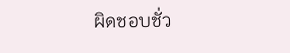ผิดชอบชั่ว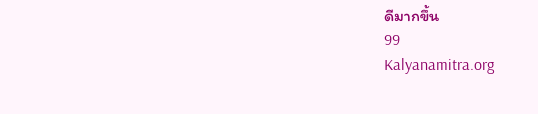ดีมากขึ้น
99
Kalyanamitra.org